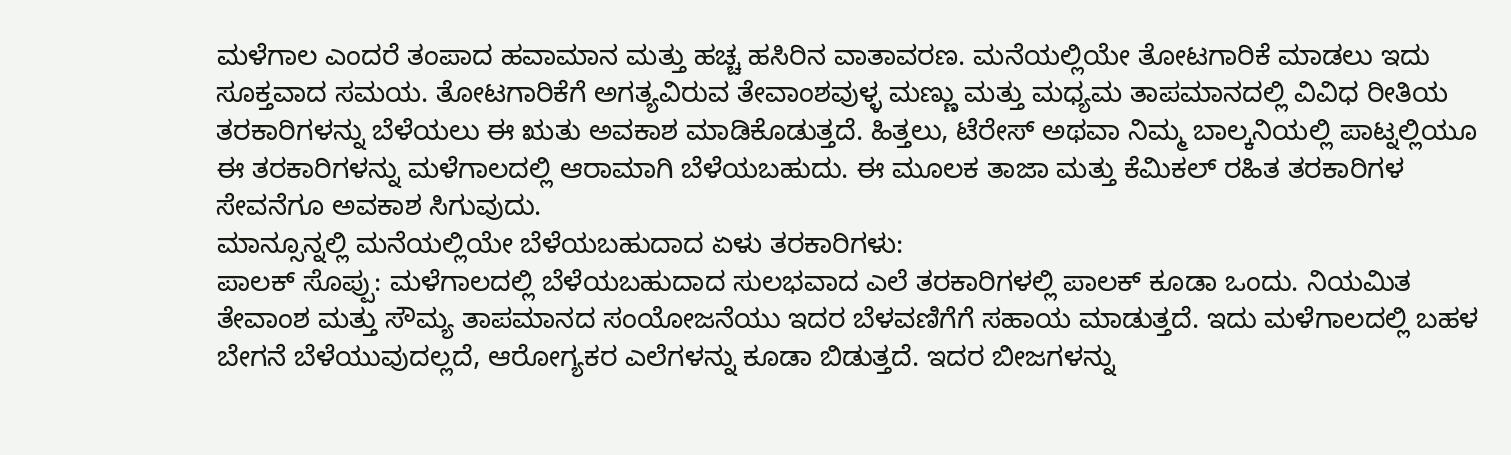ಮಳೆಗಾಲ ಎಂದರೆ ತಂಪಾದ ಹವಾಮಾನ ಮತ್ತು ಹಚ್ಚ ಹಸಿರಿನ ವಾತಾವರಣ. ಮನೆಯಲ್ಲಿಯೇ ತೋಟಗಾರಿಕೆ ಮಾಡಲು ಇದು ಸೂಕ್ತವಾದ ಸಮಯ. ತೋಟಗಾರಿಕೆಗೆ ಅಗತ್ಯವಿರುವ ತೇವಾಂಶವುಳ್ಳ ಮಣ್ಣು ಮತ್ತು ಮಧ್ಯಮ ತಾಪಮಾನದಲ್ಲಿ ವಿವಿಧ ರೀತಿಯ ತರಕಾರಿಗಳನ್ನು ಬೆಳೆಯಲು ಈ ಋತು ಅವಕಾಶ ಮಾಡಿಕೊಡುತ್ತದೆ. ಹಿತ್ತಲು, ಟೆರೇಸ್ ಅಥವಾ ನಿಮ್ಮ ಬಾಲ್ಕನಿಯಲ್ಲಿ ಪಾಟ್ನಲ್ಲಿಯೂ ಈ ತರಕಾರಿಗಳನ್ನು ಮಳೆಗಾಲದಲ್ಲಿ ಆರಾಮಾಗಿ ಬೆಳೆಯಬಹುದು. ಈ ಮೂಲಕ ತಾಜಾ ಮತ್ತು ಕೆಮಿಕಲ್ ರಹಿತ ತರಕಾರಿಗಳ ಸೇವನೆಗೂ ಅವಕಾಶ ಸಿಗುವುದು.
ಮಾನ್ಸೂನ್ನಲ್ಲಿ ಮನೆಯಲ್ಲಿಯೇ ಬೆಳೆಯಬಹುದಾದ ಏಳು ತರಕಾರಿಗಳು:
ಪಾಲಕ್ ಸೊಪ್ಪು: ಮಳೆಗಾಲದಲ್ಲಿ ಬೆಳೆಯಬಹುದಾದ ಸುಲಭವಾದ ಎಲೆ ತರಕಾರಿಗಳಲ್ಲಿ ಪಾಲಕ್ ಕೂಡಾ ಒಂದು. ನಿಯಮಿತ ತೇವಾಂಶ ಮತ್ತು ಸೌಮ್ಯ ತಾಪಮಾನದ ಸಂಯೋಜನೆಯು ಇದರ ಬೆಳವಣಿಗೆಗೆ ಸಹಾಯ ಮಾಡುತ್ತದೆ. ಇದು ಮಳೆಗಾಲದಲ್ಲಿ ಬಹಳ ಬೇಗನೆ ಬೆಳೆಯುವುದಲ್ಲದೆ, ಆರೋಗ್ಯಕರ ಎಲೆಗಳನ್ನು ಕೂಡಾ ಬಿಡುತ್ತದೆ. ಇದರ ಬೀಜಗಳನ್ನು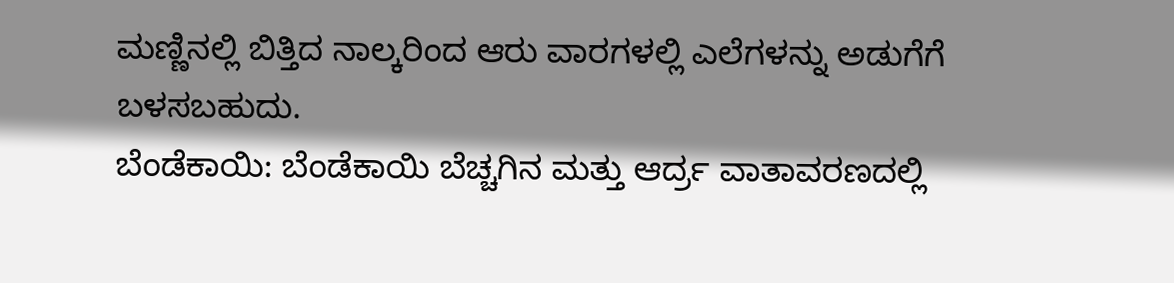ಮಣ್ಣಿನಲ್ಲಿ ಬಿತ್ತಿದ ನಾಲ್ಕರಿಂದ ಆರು ವಾರಗಳಲ್ಲಿ ಎಲೆಗಳನ್ನು ಅಡುಗೆಗೆ ಬಳಸಬಹುದು.
ಬೆಂಡೆಕಾಯಿ: ಬೆಂಡೆಕಾಯಿ ಬೆಚ್ಚಗಿನ ಮತ್ತು ಆರ್ದ್ರ ವಾತಾವರಣದಲ್ಲಿ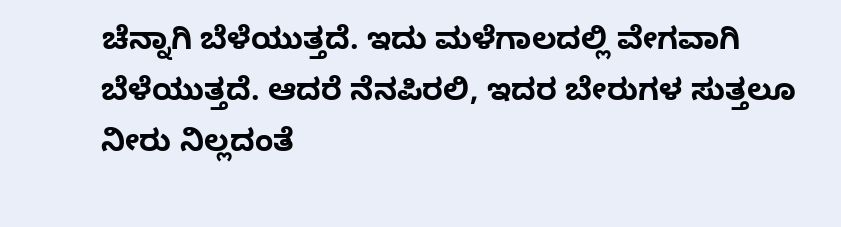ಚೆನ್ನಾಗಿ ಬೆಳೆಯುತ್ತದೆ. ಇದು ಮಳೆಗಾಲದಲ್ಲಿ ವೇಗವಾಗಿ ಬೆಳೆಯುತ್ತದೆ. ಆದರೆ ನೆನಪಿರಲಿ, ಇದರ ಬೇರುಗಳ ಸುತ್ತಲೂ ನೀರು ನಿಲ್ಲದಂತೆ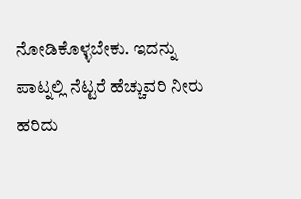ನೋಡಿಕೊಳ್ಳಬೇಕು. ಇದನ್ನು ಪಾಟ್ನಲ್ಲಿ ನೆಟ್ಟರೆ ಹೆಚ್ಚುವರಿ ನೀರು ಹರಿದು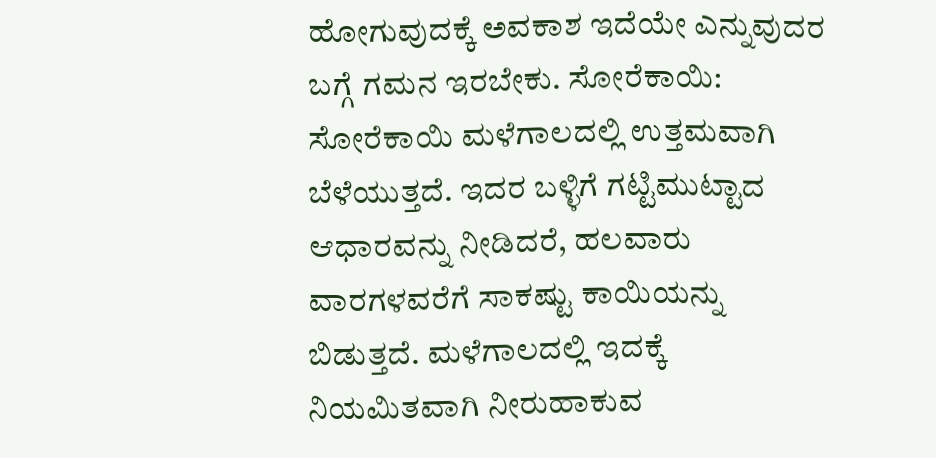ಹೋಗುವುದಕ್ಕೆ ಅವಕಾಶ ಇದೆಯೇ ಎನ್ನುವುದರ ಬಗ್ಗೆ ಗಮನ ಇರಬೇಕು. ಸೋರೆಕಾಯಿ: ಸೋರೆಕಾಯಿ ಮಳೆಗಾಲದಲ್ಲಿ ಉತ್ತಮವಾಗಿ ಬೆಳೆಯುತ್ತದೆ. ಇದರ ಬಳ್ಳಿಗೆ ಗಟ್ಟಿಮುಟ್ಟಾದ ಆಧಾರವನ್ನು ನೀಡಿದರೆ, ಹಲವಾರು ವಾರಗಳವರೆಗೆ ಸಾಕಷ್ಟು ಕಾಯಿಯನ್ನು ಬಿಡುತ್ತದೆ. ಮಳೆಗಾಲದಲ್ಲಿ ಇದಕ್ಕೆ ನಿಯಮಿತವಾಗಿ ನೀರುಹಾಕುವ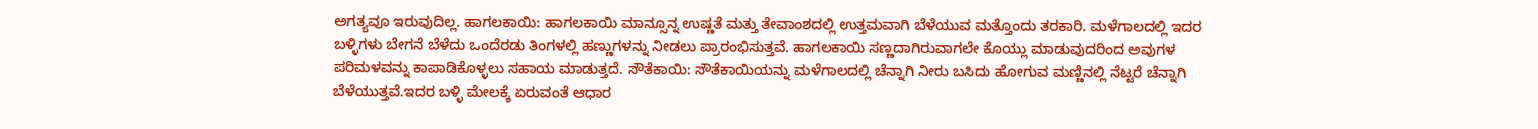ಅಗತ್ಯವೂ ಇರುವುದಿಲ್ಲ. ಹಾಗಲಕಾಯಿ: ಹಾಗಲಕಾಯಿ ಮಾನ್ಸೂನ್ನ ಉಷ್ಣತೆ ಮತ್ತು ತೇವಾಂಶದಲ್ಲಿ ಉತ್ತಮವಾಗಿ ಬೆಳೆಯುವ ಮತ್ತೊಂದು ತರಕಾರಿ. ಮಳೆಗಾಲದಲ್ಲಿ ಇದರ ಬಳ್ಳಿಗಳು ಬೇಗನೆ ಬೆಳೆದು ಒಂದೆರಡು ತಿಂಗಳಲ್ಲಿ ಹಣ್ಣುಗಳನ್ನು ನೀಡಲು ಪ್ರಾರಂಭಿಸುತ್ತವೆ. ಹಾಗಲಕಾಯಿ ಸಣ್ಣದಾಗಿರುವಾಗಲೇ ಕೊಯ್ಲು ಮಾಡುವುದರಿಂದ ಅವುಗಳ ಪರಿಮಳವನ್ನು ಕಾಪಾಡಿಕೊಳ್ಳಲು ಸಹಾಯ ಮಾಡುತ್ತದೆ. ಸೌತೆಕಾಯಿ: ಸೌತೆಕಾಯಿಯನ್ನು ಮಳೆಗಾಲದಲ್ಲಿ ಚೆನ್ನಾಗಿ ನೀರು ಬಸಿದು ಹೋಗುವ ಮಣ್ಣಿನಲ್ಲಿ ನೆಟ್ಟರೆ ಚೆನ್ನಾಗಿ ಬೆಳೆಯುತ್ತವೆ.ಇದರ ಬಳ್ಳಿ ಮೇಲಕ್ಕೆ ಏರುವಂತೆ ಆಧಾರ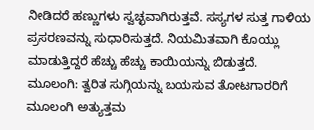ನೀಡಿದರೆ ಹಣ್ಣುಗಳು ಸ್ವಚ್ಛವಾಗಿರುತ್ತವೆ. ಸಸ್ಯಗಳ ಸುತ್ತ ಗಾಳಿಯ ಪ್ರಸರಣವನ್ನು ಸುಧಾರಿಸುತ್ತದೆ. ನಿಯಮಿತವಾಗಿ ಕೊಯ್ಲು ಮಾಡುತ್ತಿದ್ದರೆ ಹೆಚ್ಚು ಹೆಚ್ಚು ಕಾಯಿಯನ್ನು ಬಿಡುತ್ತದೆ. ಮೂಲಂಗಿ: ತ್ವರಿತ ಸುಗ್ಗಿಯನ್ನು ಬಯಸುವ ತೋಟಗಾರರಿಗೆ ಮೂಲಂಗಿ ಅತ್ಯುತ್ತಮ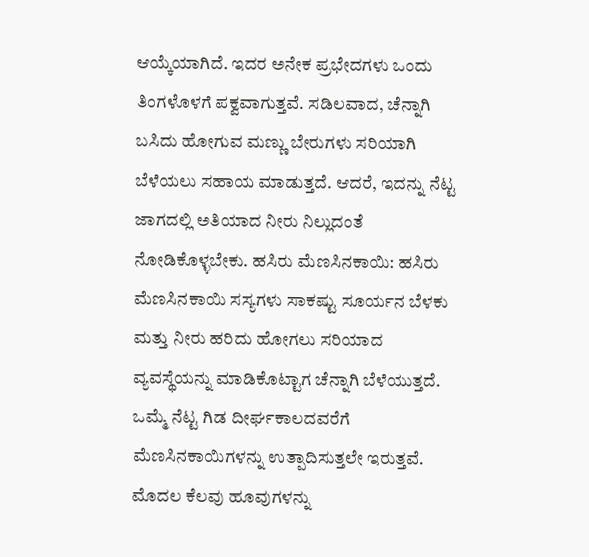ಆಯ್ಕೆಯಾಗಿದೆ. ಇದರ ಅನೇಕ ಪ್ರಭೇದಗಳು ಒಂದು ತಿಂಗಳೊಳಗೆ ಪಕ್ವವಾಗುತ್ತವೆ. ಸಡಿಲವಾದ, ಚೆನ್ನಾಗಿ ಬಸಿದು ಹೋಗುವ ಮಣ್ಣು ಬೇರುಗಳು ಸರಿಯಾಗಿ ಬೆಳೆಯಲು ಸಹಾಯ ಮಾಡುತ್ತದೆ. ಆದರೆ, ಇದನ್ನು ನೆಟ್ಟ ಜಾಗದಲ್ಲಿ ಅತಿಯಾದ ನೀರು ನಿಲ್ಲುದಂತೆ ನೋಡಿಕೊಳ್ಳಬೇಕು. ಹಸಿರು ಮೆಣಸಿನಕಾಯಿ: ಹಸಿರು ಮೆಣಸಿನಕಾಯಿ ಸಸ್ಯಗಳು ಸಾಕಷ್ಟು ಸೂರ್ಯನ ಬೆಳಕು ಮತ್ತು ನೀರು ಹರಿದು ಹೋಗಲು ಸರಿಯಾದ ವ್ಯವಸ್ಥೆಯನ್ನು ಮಾಡಿಕೊಟ್ಟಾಗ ಚೆನ್ನಾಗಿ ಬೆಳೆಯುತ್ತದೆ. ಒಮ್ಮೆ ನೆಟ್ಟ ಗಿಡ ದೀರ್ಘಕಾಲದವರೆಗೆ ಮೆಣಸಿನಕಾಯಿಗಳನ್ನು ಉತ್ಪಾದಿಸುತ್ತಲೇ ಇರುತ್ತವೆ. ಮೊದಲ ಕೆಲವು ಹೂವುಗಳನ್ನು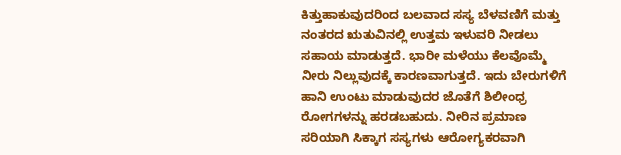ಕಿತ್ತುಹಾಕುವುದರಿಂದ ಬಲವಾದ ಸಸ್ಯ ಬೆಳವಣಿಗೆ ಮತ್ತು ನಂತರದ ಋತುವಿನಲ್ಲಿ ಉತ್ತಮ ಇಳುವರಿ ನೀಡಲು ಸಹಾಯ ಮಾಡುತ್ತದೆ. ಭಾರೀ ಮಳೆಯು ಕೆಲವೊಮ್ಮೆ ನೀರು ನಿಲ್ಲುವುದಕ್ಕೆ ಕಾರಣವಾಗುತ್ತದೆ. ಇದು ಬೇರುಗಳಿಗೆ ಹಾನಿ ಉಂಟು ಮಾಡುವುದರ ಜೊತೆಗೆ ಶಿಲೀಂಧ್ರ ರೋಗಗಳನ್ನು ಹರಡಬಹುದು. ನೀರಿನ ಪ್ರಮಾಣ ಸರಿಯಾಗಿ ಸಿಕ್ಕಾಗ ಸಸ್ಯಗಳು ಆರೋಗ್ಯಕರವಾಗಿ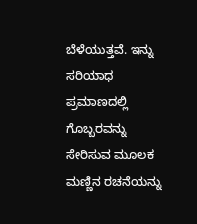ಬೆಳೆಯುತ್ತವೆ. ಇನ್ನು ಸರಿಯಾಧ ಪ್ರಮಾಣದಲ್ಲಿ ಗೊಬ್ಬರವನ್ನು ಸೇರಿಸುವ ಮೂಲಕ ಮಣ್ಣಿನ ರಚನೆಯನ್ನು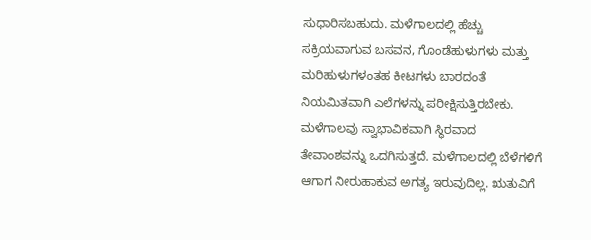ಸುಧಾರಿಸಬಹುದು. ಮಳೆಗಾಲದಲ್ಲಿ ಹೆಚ್ಚು ಸಕ್ರಿಯವಾಗುವ ಬಸವನ, ಗೊಂಡೆಹುಳುಗಳು ಮತ್ತು ಮರಿಹುಳುಗಳಂತಹ ಕೀಟಗಳು ಬಾರದಂತೆ ನಿಯಮಿತವಾಗಿ ಎಲೆಗಳನ್ನು ಪರೀಕ್ಷಿಸುತ್ತಿರಬೇಕು. ಮಳೆಗಾಲವು ಸ್ವಾಭಾವಿಕವಾಗಿ ಸ್ಥಿರವಾದ ತೇವಾಂಶವನ್ನು ಒದಗಿಸುತ್ತದೆ. ಮಳೆಗಾಲದಲ್ಲಿ ಬೆಳೆಗಳಿಗೆ ಆಗಾಗ ನೀರುಹಾಕುವ ಅಗತ್ಯ ಇರುವುದಿಲ್ಲ. ಋತುವಿಗೆ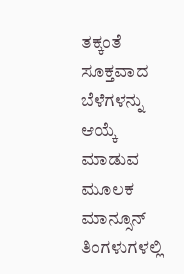ತಕ್ಕಂತೆ ಸೂಕ್ತವಾದ ಬೆಳೆಗಳನ್ನು ಆಯ್ಕೆ ಮಾಡುವ ಮೂಲಕ ಮಾನ್ಸೂನ್ ತಿಂಗಳುಗಳಲ್ಲಿ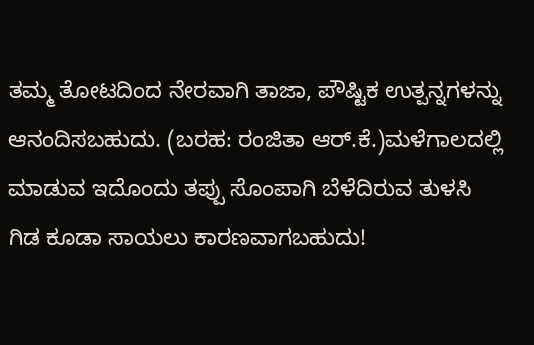ತಮ್ಮ ತೋಟದಿಂದ ನೇರವಾಗಿ ತಾಜಾ, ಪೌಷ್ಟಿಕ ಉತ್ಪನ್ನಗಳನ್ನು ಆನಂದಿಸಬಹುದು. (ಬರಹ: ರಂಜಿತಾ ಆರ್.ಕೆ.)ಮಳೆಗಾಲದಲ್ಲಿ ಮಾಡುವ ಇದೊಂದು ತಪ್ಪು ಸೊಂಪಾಗಿ ಬೆಳೆದಿರುವ ತುಳಸಿ ಗಿಡ ಕೂಡಾ ಸಾಯಲು ಕಾರಣವಾಗಬಹುದು!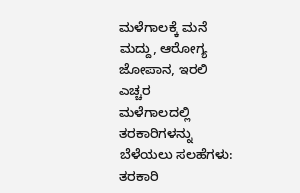ಮಳೆಗಾಲಕ್ಕೆ ಮನೆ ಮದ್ದು, ಆರೋಗ್ಯ ಜೋಪಾನ, ಇರಲಿ ಎಚ್ಚರ
ಮಳೆಗಾಲದಲ್ಲಿ ತರಕಾರಿಗಳನ್ನು ಬೆಳೆಯಲು ಸಲಹೆಗಳು:
ತರಕಾರಿ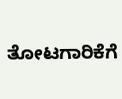ತೋಟಗಾರಿಕೆಗೆ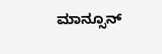ಮಾನ್ಸೂನ್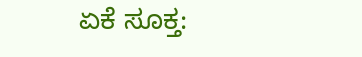ಏಕೆ ಸೂಕ್ತ: